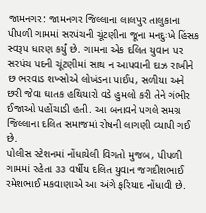જામનગર: જામનગર જિલ્લાના લાલપુર તાલુકાના પીપળી ગામમાં સરપંચની ચૂંટણીના જૂના મનદુઃખે હિંસક સ્વરૂપ ધારણ કર્યું છે. ગામના એક દલિત યુવાન પર સરપંચ પદની ચૂંટણીમાં સાથ ન આપવાની દાઝ રાખીને છ ભરવાડ શખ્સોએ લોખંડના પાઈપ, સળીયા અને છરી જેવા ઘાતક હથિયારો વડે હુમલો કરી તેને ગંભીર ઈજાઓ પહોંચાડી હતી. આ બનાવને પગલે સમગ્ર જિલ્લાના દલિત સમાજમાં રોષની લાગણી વ્યાપી ગઈ છે.
પોલીસ સ્ટેશનમાં નોંધાયેલી વિગતો મુજબ, પીપળી ગામમાં રહેતા ૩૩ વર્ષીય દલિત યુવાન જગદીશભાઈ રમેશભાઈ મકવાણાએ આ અંગે ફરિયાદ નોંધાવી છે.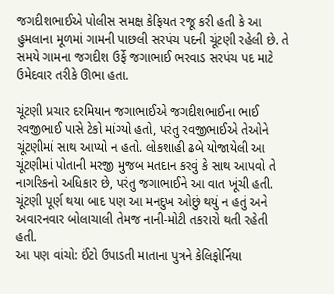જગદીશભાઈએ પોલીસ સમક્ષ કેફિયત રજૂ કરી હતી કે આ હુમલાના મૂળમાં ગામની પાછલી સરપંચ પદની ચૂંટણી રહેલી છે. તે સમયે ગામના જગદીશ ઉર્ફે જગાભાઈ ભરવાડ સરપંચ પદ માટે ઉમેદવાર તરીકે ઊભા હતા.

ચૂંટણી પ્રચાર દરમિયાન જગાભાઈએ જગદીશભાઈના ભાઈ રવજીભાઈ પાસે ટેકો માંગ્યો હતો, પરંતુ રવજીભાઈએ તેઓને ચૂંટણીમાં સાથ આપ્યો ન હતો. લોકશાહી ઢબે યોજાયેલી આ ચૂંટણીમાં પોતાની મરજી મુજબ મતદાન કરવું કે સાથ આપવો તે નાગરિકનો અધિકાર છે, પરંતુ જગાભાઈને આ વાત ખૂંચી હતી. ચૂંટણી પૂર્ણ થયા બાદ પણ આ મનદુખ ઓછું થયું ન હતું અને અવારનવાર બોલાચાલી તેમજ નાની-મોટી તકરારો થતી રહેતી હતી.
આ પણ વાંચો: ઈંટો ઉપાડતી માતાના પુત્રને કેલિફોર્નિયા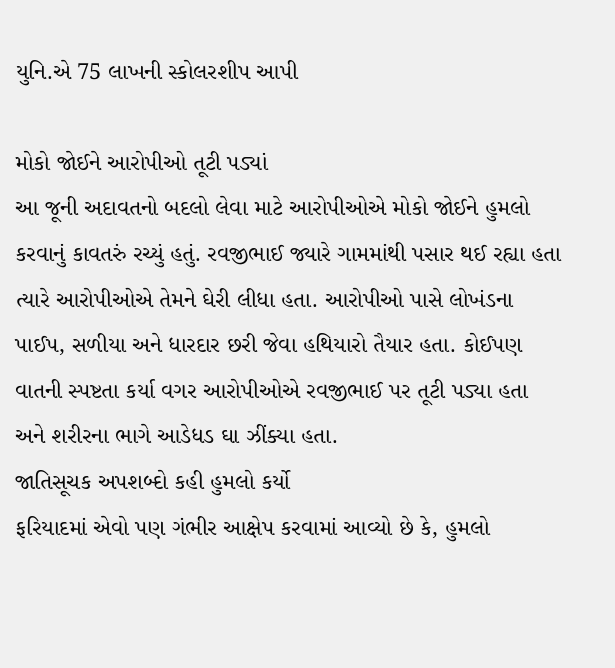યુનિ.એ 75 લાખની સ્કોલરશીપ આપી

મોકો જોઈને આરોપીઓ તૂટી પડ્યાં
આ જૂની અદાવતનો બદલો લેવા માટે આરોપીઓએ મોકો જોઈને હુમલો કરવાનું કાવતરું રચ્યું હતું. રવજીભાઈ જ્યારે ગામમાંથી પસાર થઈ રહ્યા હતા ત્યારે આરોપીઓએ તેમને ઘેરી લીધા હતા. આરોપીઓ પાસે લોખંડના પાઈપ, સળીયા અને ધારદાર છરી જેવા હથિયારો તૈયાર હતા. કોઈપણ વાતની સ્પષ્ટતા કર્યા વગર આરોપીઓએ રવજીભાઈ પર તૂટી પડ્યા હતા અને શરીરના ભાગે આડેધડ ઘા ઝીંક્યા હતા.
જાતિસૂચક અપશબ્દો કહી હુમલો કર્યો
ફરિયાદમાં એવો પણ ગંભીર આક્ષેપ કરવામાં આવ્યો છે કે, હુમલો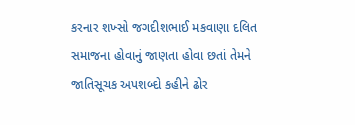કરનાર શખ્સો જગદીશભાઈ મકવાણા દલિત સમાજના હોવાનું જાણતા હોવા છતાં તેમને જાતિસૂચક અપશબ્દો કહીને ઢોર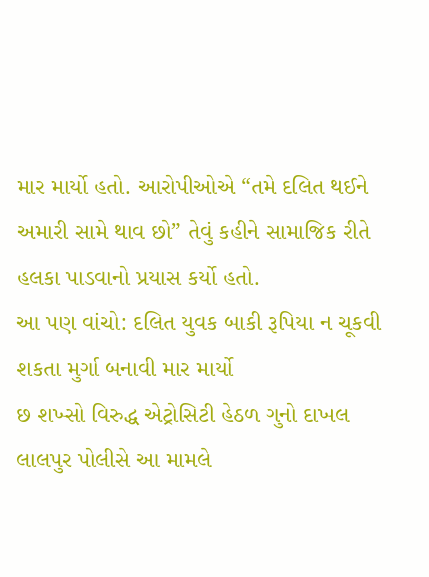માર માર્યો હતો. આરોપીઓએ “તમે દલિત થઈને અમારી સામે થાવ છો” તેવું કહીને સામાજિક રીતે હલકા પાડવાનો પ્રયાસ કર્યો હતો.
આ પણ વાંચો: દલિત યુવક બાકી રૂપિયા ન ચૂકવી શકતા મુર્ગા બનાવી માર માર્યો
છ શખ્સો વિરુદ્ધ એટ્રોસિટી હેઠળ ગુનો દાખલ
લાલપુર પોલીસે આ મામલે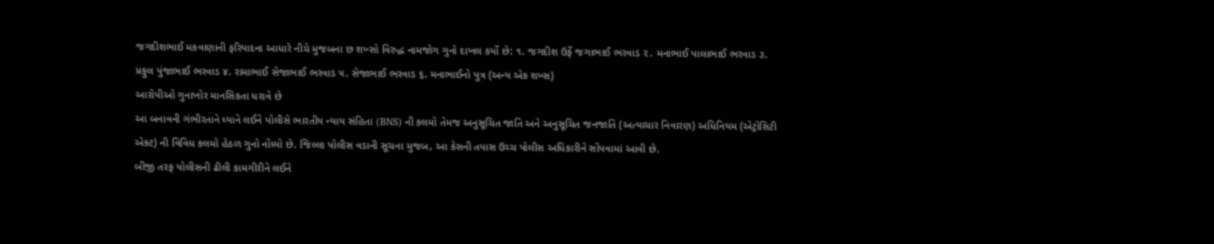જગદીશભાઈ મકવાણાની ફરિયાદના આધારે નીચે મુજબના છ શખ્સો વિરુદ્ધ નામજોગ ગુનો દાખલ કર્યો છે: ૧. જગદીશ ઉર્ફે જગાભાઈ ભરવાડ ૨. મનાભાઈ પાલાભાઈ ભરવાડ ૩. પ્રફુલ પુંજાભાઈ ભરવાડ ૪. રામાભાઈ સેજાભાઈ ભરવાડ ૫. સેજાભાઈ ભરવાડ ૬. મનાભાઈનો પુત્ર (અન્ય એક શખ્સ)
આરોપીઓ ગુનાખોર માનસિકતા ધરાવે છે
આ બનાવની ગંભીરતાને ધ્યાને લઈને પોલીસે ભારતીય ન્યાય સંહિતા (BNS) ની કલમો તેમજ અનુસૂચિત જાતિ અને અનુસૂચિત જનજાતિ (અત્યાચાર નિવારણ) અધિનિયમ (એટ્રોસિટી એક્ટ) ની વિવિધ કલમો હેઠળ ગુનો નોંધ્યો છે. જિલ્લા પોલીસ વડાની સૂચના મુજબ, આ કેસની તપાસ ઉચ્ચ પોલીસ અધિકારીને સોંપવામાં આવી છે.
બીજી તરફ પોલીસની ઢીલી કામગીરીને લઈને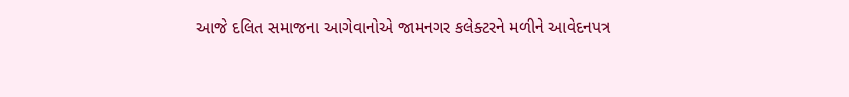આજે દલિત સમાજના આગેવાનોએ જામનગર કલેક્ટરને મળીને આવેદનપત્ર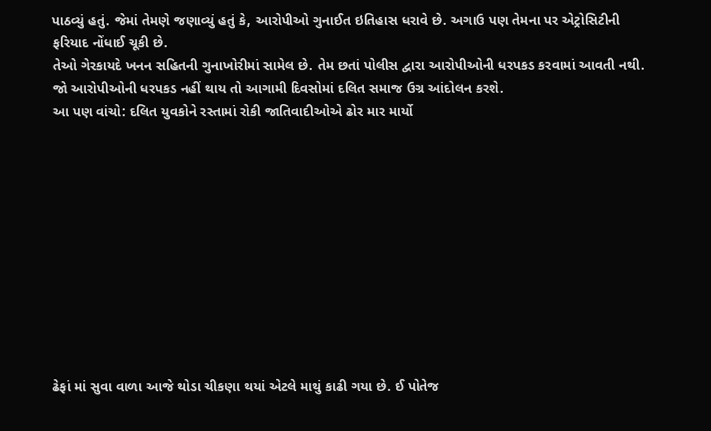પાઠવ્યું હતું. જેમાં તેમણે જણાવ્યું હતું કે, આરોપીઓ ગુનાઈત ઇતિહાસ ધરાવે છે. અગાઉ પણ તેમના પર એટ્રોસિટીની ફરિયાદ નોંધાઈ ચૂકી છે.
તેઓ ગેરકાયદે ખનન સહિતની ગુનાખોરીમાં સામેલ છે. તેમ છતાં પોલીસ દ્વારા આરોપીઓની ધરપકડ કરવામાં આવતી નથી. જો આરોપીઓની ધરપકડ નહીં થાય તો આગામી દિવસોમાં દલિત સમાજ ઉગ્ર આંદોલન કરશે.
આ પણ વાંચો: દલિત યુવકોને રસ્તામાં રોકી જાતિવાદીઓએ ઢોર માર માર્યો











ઢેફાં માં સુવા વાળા આજે થોડા ચીકણા થયાં એટલે માથું કાઢી ગયા છે. ઈ પોતેજ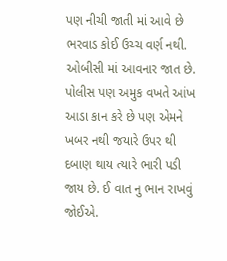પણ નીચી જાતી માં આવે છે ભરવાડ કોઈ ઉચ્ચ વર્ણ નથી. ઓબીસી માં આવનાર જાત છે. પોલીસ પણ અમુક વખતે આંખ આડા કાન કરે છે પણ એમને ખબર નથી જયારે ઉપર થી દબાણ થાય ત્યારે ભારી પડી જાય છે. ઈ વાત નુ ભાન રાખવું જોઈએ.